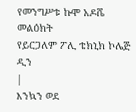የመንግሥቱ ኩሞ አዶሼ መልዕክት
የይርጋለም ፖሊ ቴክኒክ ኮሌጅ ዲን
|
እንኳን ወደ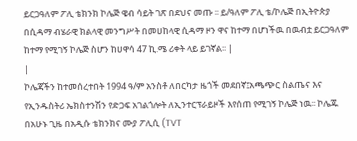ይርጋዓለም ፖሊ ቴክንክ ኮሌጅ ዌብ ሳይት ገጽ በደህና መጡ ፡፡ ይ/ዓለም ፖሊ ቴ/ኮሌጅ በኢትዮጵያ በሲዳማ ብሄራዊ ክልላዊ መንግሥት በመሀከላዊ ሲዳማ ዞን ዋና ከተማ በሆነችዉ በዉብቷ ይርጋዓለም ከተማ የሚገኝ ኮሌጅ ስሆን ከሀዋሳ 47 ኪ.ሜ ሪቀት ላይ ይገኛል፡፡ |
|
ኮሌጃችን ከተመሰረተበት 1994 ዓ/ም አንስቶ ለበርካታ ዜጎች መደበኛ፤አጫጭር ስልጤና እና የኢንዱስትሪ ኤክስተንሽን የድጋፍ አገልጎሎት ለኢንተርፕራይዞች እየሰጠ የሚገኝ ኮሌጅ ነዉ፡፡ ኮሌጁ በአሁኑ ጊዜ በአዲሱ ቴክንክና ሙያ ፖሊሲ (TVT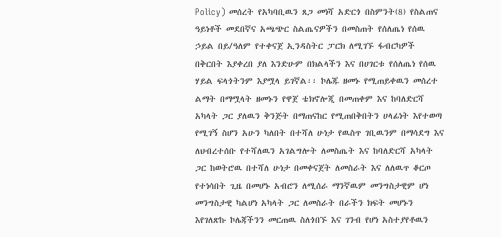Policy) መሰረት የአካባቢዉን ጸጋ መነሻ አድርጎ በስምንት(8) የስልጠና ዓይነቶች መደበኛና አጫጭር ስልጤናዎችን በመስጠት የሰለጤነ የሰዉ ኃይል በይ/ዓለም የተቀናጀ ኢንዳስትር ፓርክ ለሚገኙ ፋብርካዎች በቅርበት እያቀረበ ያለ እንድሁም በክልላችን እና በሀገርቱ የሰለጤነ የሰዉ ሃይል ፍላጎትንም እያሟላ ይገኛል፡፡ ኮሌጁ ዘመኑ የሚጠይቀዉን መሰረተ ልማት በማሟላት ዘመኑን የዋጀ ቴክኖሎጂ በመጠቀም እና ከባለድርሻ አካላት ጋር ያለዉን ቅንጅት በማጠናከር የሚጠበቅበትን ሀላፊነት እየተወጣ የሚገኝ ስሆን አሁን ካለበት በተሻለ ሁነታ የዉስጥ ገቢዉንም በማሳደግ እና ለህብረተሰቡ የተሻለዉን አገልግሎት ለመስጤት እና ከባለድርሻ አካላት ጋር ከወትሮዉ በተሻለ ሁነታ በመቀናጀት ለመስራት እና ለለዉጥ ቆርጦ የተነሳበት ጊዜ በመሆኑ አብሮን ለሚሰራ ማንኛዉም መንግስታዊም ሆነ መንግስታዊ ካልሆነ አካላት ጋር ለመስራት በራችን ክፍት መሆኑን እየገለጽኩ ኮሌጃችንን መርጠዉ ስለጎበኙ እና ገንብ የሆነ አስተያየቶዉን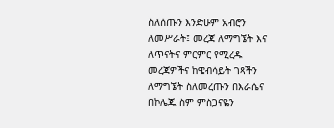ስለሰጡን እንድሁም አብሮን ለመሥራት፤ መረጃ ለማግኜት እና ለጥናትና ምርምር የሚረዱ መረጃዎችና ከዌብሳይት ገጻችን ለማግኜት ስለመረጡን በእራሴና በኮሌጁ ስም ምስጋናዬን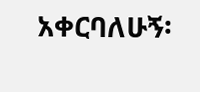አቀርባለሁኝ፡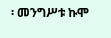፡ መንግሥቱ ኩሞ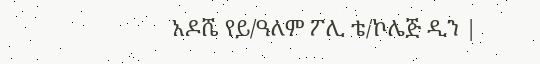አዶሼ የይ/ዓለም ፖሊ ቴ/ኮሌጅ ዲን |